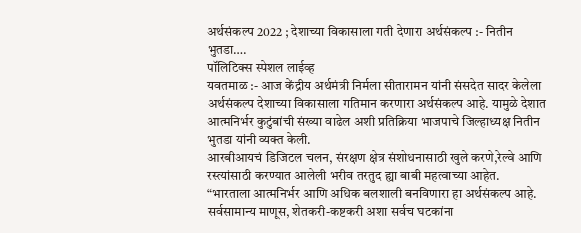अर्थसंकल्प 2022 ; देशाच्या विकासाला गती देणारा अर्थसंकल्प :- नितीन भुतडा….
पॉलिटिक्स स्पेशल लाईव्ह
यवतमाळ :- आज केंद्रीय अर्थमंत्री निर्मला सीतारामन यांनी संसदेत सादर केलेला अर्थसंकल्प देशाच्या विकासाला गतिमान करणारा अर्थसंकल्प आहे. यामुळे देशात आत्मनिर्भर कुटुंबांची संख्या वाढेल अशी प्रतिक्रिया भाजपाचे जिल्हाध्यक्ष नितीन भुतडा यांनी व्यक्त केली.
आरबीआयचं डिजिटल चलन, संरक्षण क्षेत्र संशोधनासाठी खुले करणे,रेल्वे आणि रस्त्यांसाठी करण्यात आलेली भरीव तरतुद ह्या बाबी महत्वाच्या आहेत.
“भारताला आत्मनिर्भर आणि अधिक बलशाली बनविणारा हा अर्थसंकल्प आहे. सर्वसामान्य माणूस, शेतकरी-कष्टकरी अशा सर्वच घटकांना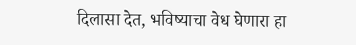दिलासा देत, भविष्याचा वेध घेणारा हा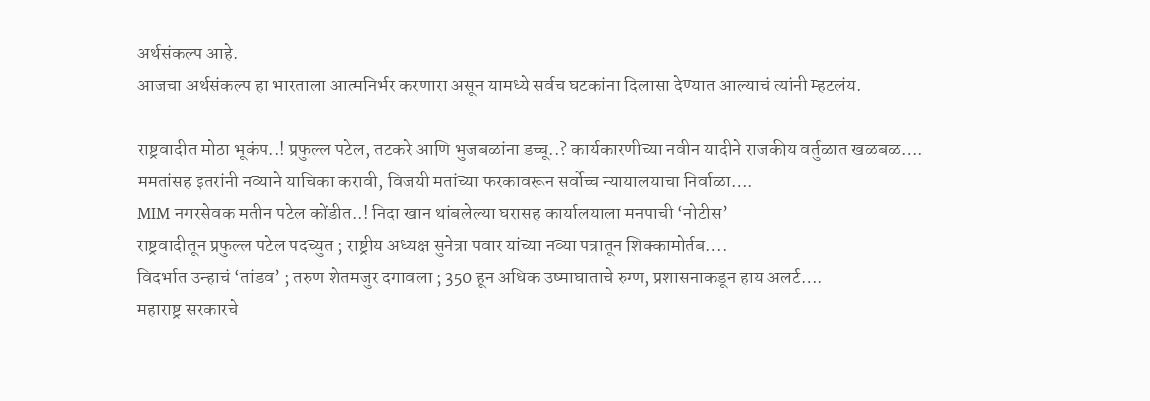अर्थसंकल्प आहे.
आजचा अर्थसंकल्प हा भारताला आत्मनिर्भर करणारा असून यामध्ये सर्वच घटकांना दिलासा देण्यात आल्याचं त्यांनी म्हटलंय.

राष्ट्रवादीत मोठा भूकंप..! प्रफुल्ल पटेल, तटकरे आणि भुजबळांना डच्चू..? कार्यकारणीच्या नवीन यादीने राजकीय वर्तुळात खळबळ….
ममतांसह इतरांनी नव्याने याचिका करावी, विजयी मतांच्या फरकावरून सर्वोच्च न्यायालयाचा निर्वाळा….
MIM नगरसेवक मतीन पटेल कोंडीत..! निदा खान थांबलेल्या घरासह कार्यालयाला मनपाची ‘नोटीस’
राष्ट्रवादीतून प्रफुल्ल पटेल पदच्युत ; राष्ट्रीय अध्यक्ष सुनेत्रा पवार यांच्या नव्या पत्रातून शिक्कामोर्तब….
विदर्भात उन्हाचं ‘तांडव’ ; तरुण शेतमजुर दगावला ; 350 हून अधिक उष्माघाताचे रुग्ण, प्रशासनाकडून हाय अलर्ट….
महाराष्ट्र सरकारचे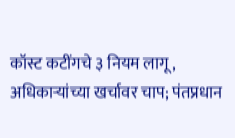कॉस्ट कटींगचे ३ नियम लागू, अधिकाऱ्यांच्या खर्चावर चाप; पंतप्रधान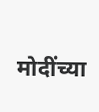मोदींच्या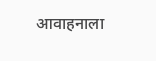आवाहनाला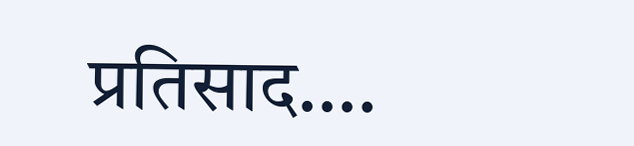प्रतिसाद….